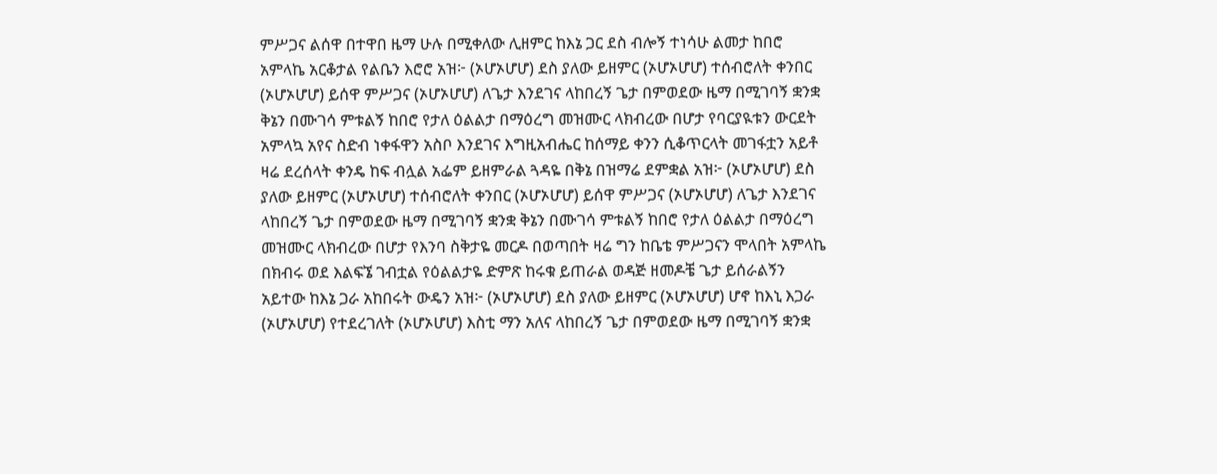ምሥጋና ልሰዋ በተዋበ ዜማ ሁሉ በሚቀለው ሊዘምር ከእኔ ጋር ደስ ብሎኝ ተነሳሁ ልመታ ከበሮ አምላኬ አርቆታል የልቤን እሮሮ አዝ፦ (ኦሆኦሆሆ) ደስ ያለው ይዘምር (ኦሆኦሆሆ) ተሰብሮለት ቀንበር (ኦሆኦሆሆ) ይሰዋ ምሥጋና (ኦሆኦሆሆ) ለጌታ እንደገና ላከበረኝ ጌታ በምወደው ዜማ በሚገባኝ ቋንቋ ቅኔን በሙገሳ ምቱልኝ ከበሮ የታለ ዕልልታ በማዕረግ መዝሙር ላክብረው በሆታ የባርያዪቱን ውርደት አምላኳ አየና ስድብ ነቀፋዋን አስቦ እንደገና እግዚአብሔር ከሰማይ ቀንን ሲቆጥርላት መገፋቷን አይቶ ዛሬ ደረሰላት ቀንዴ ከፍ ብሏል አፌም ይዘምራል ጓዳዬ በቅኔ በዝማሬ ደምቋል አዝ፦ (ኦሆኦሆሆ) ደስ ያለው ይዘምር (ኦሆኦሆሆ) ተሰብሮለት ቀንበር (ኦሆኦሆሆ) ይሰዋ ምሥጋና (ኦሆኦሆሆ) ለጌታ እንደገና ላከበረኝ ጌታ በምወደው ዜማ በሚገባኝ ቋንቋ ቅኔን በሙገሳ ምቱልኝ ከበሮ የታለ ዕልልታ በማዕረግ መዝሙር ላክብረው በሆታ የእንባ ስቅታዬ መርዶ በወጣበት ዛሬ ግን ከቤቴ ምሥጋናን ሞላበት አምላኬ በክብሩ ወደ እልፍኜ ገብቷል የዕልልታዬ ድምጽ ከሩቁ ይጠራል ወዳጅ ዘመዶቼ ጌታ ይሰራልኝን አይተው ከእኔ ጋራ አከበሩት ውዴን አዝ፦ (ኦሆኦሆሆ) ደስ ያለው ይዘምር (ኦሆኦሆሆ) ሆኖ ከእኒ እጋራ (ኦሆኦሆሆ) የተደረገለት (ኦሆኦሆሆ) እስቲ ማን አለና ላከበረኝ ጌታ በምወደው ዜማ በሚገባኝ ቋንቋ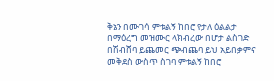ቅኔን በሙገሳ ምቱልኝ ከበሮ የታለ ዕልልታ በማዕረግ መዝሙር ላክብረው በሆታ ልስገድ በሽብሸባ ይጨመር ጭብጨባ ይህ አይበቃምና መቅደስ ውስጥ ስገባ ምቱልኝ ከበሮ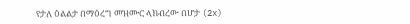የታለ ዕልልታ በማዕረግ መዝሙር ላክብረው በሆታ (2x)